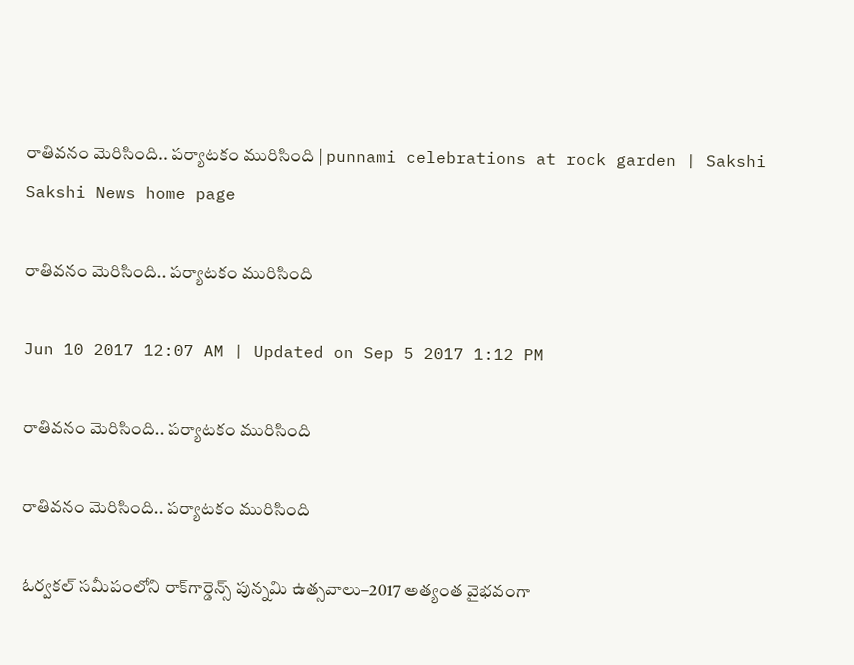రాతివనం మెరిసింది.. పర్యాటకం మురిసింది | punnami celebrations at rock garden | Sakshi
Sakshi News home page

రాతివనం మెరిసింది.. పర్యాటకం మురిసింది

Jun 10 2017 12:07 AM | Updated on Sep 5 2017 1:12 PM

రాతివనం మెరిసింది.. పర్యాటకం మురిసింది

రాతివనం మెరిసింది.. పర్యాటకం మురిసింది

ఓర్వకల్‌ సమీపంలోని రాక్‌గార్డెన్స్‌ పున్నమి ఉత్సవాలు–2017 అత్యంత వైభవంగా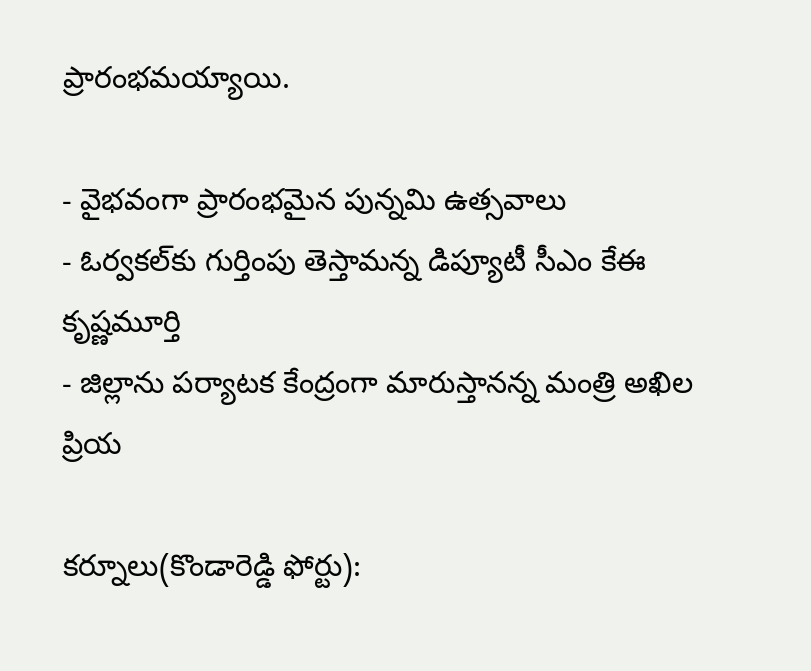ప్రారంభమయ్యాయి.

- వైభవంగా ప్రారంభమైన పున్నమి ఉత్సవాలు
- ఓర్వకల్‌కు గుర్తింపు తెస్తామన్న డిప్యూటీ సీఎం కేఈ కృష్ణమూర్తి
- జిల్లాను పర్యాటక కేంద్రంగా మారుస్తానన్న మంత్రి అఖిల ప్రియ

కర్నూలు(కొండారెడ్డి ఫోర్టు):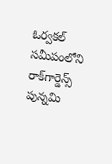ఓర్వకల్‌ సమీపంలోని రాక్‌గార్డెన్స్‌ పున్నమి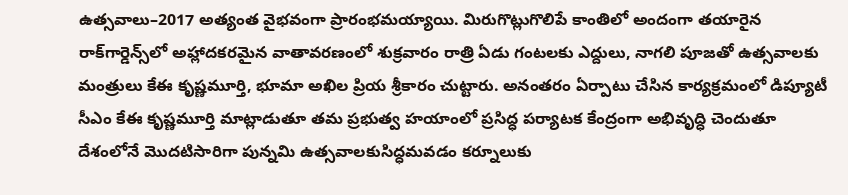ఉత్సవాలు–2017 అత్యంత వైభవంగా ప్రారంభమయ్యాయి. మిరుగొట్లుగొలిపే కాంతిలో అందంగా తయారైన రాక్‌గార్డెన్స్‌లో అహ్లాదకరమైన వాతావరణంలో శుక్రవారం రాత్రి ఏడు గంటలకు ఎద్దులు, నాగలి పూజతో ఉత్సవాలకు మంత్రులు కేఈ కృష్ణమూర్తి, భూమా అఖిల ప్రియ శ్రీకారం చుట్టారు. అనంతరం ఏర్పాటు చేసిన కార్యక్రమంలో డిప్యూటీ సీఎం కేఈ కృష్ణమూర్తి మాట్లాడుతూ తమ ప్రభుత్వ హయాంలో ప్రసిద్ధ పర్యాటక కేంద్రంగా అభివృద్ధి చెందుతూ దేశంలోనే మొదటిసారిగా పున్నమి ఉత్సవాలకుసిద్ధమవడం కర్నూలుకు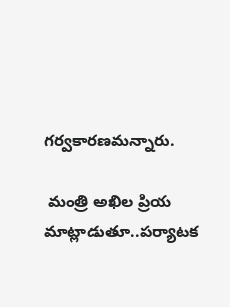గర్వకారణమన్నారు.

 మంత్రి అఖిల ప్రియ మాట్లాడుతూ..పర్యాటక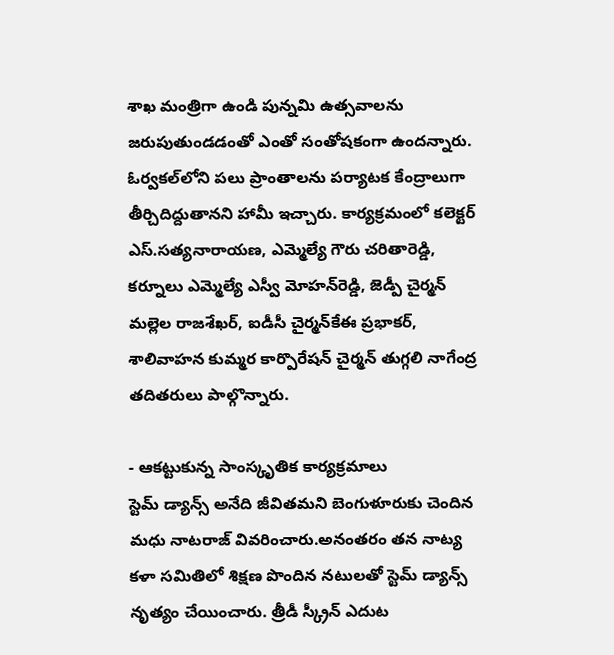శాఖ మంత్రిగా ఉండి పున్నమి ఉత్సవాలను జరుపుతుండడంతో ఎంతో సంతోషకంగా ఉందన్నారు. ఓర్వకల్‌లోని పలు ప్రాంతాలను పర్యాటక కేంద్రాలుగా తీర్చిదిద్దుతానని హామీ ఇచ్చారు. కార్యక్రమంలో కలెక్టర్‌ ఎస్‌.సత్యనారాయణ, ఎమ్మెల్యే గౌరు చరితారెడ్డి, కర్నూలు ఎమ్మెల్యే ఎస్వీ మోహన్‌రెడ్డి, జెడ్పీ చైర్మన్‌ మల్లెల రాజశేఖర్, ఐడీసీ చైర్మన్‌కేఈ ప్రభాకర్, శాలివాహన కుమ్మర కార్పొరేషన్‌ చైర్మన్‌ తుగ్గలి నాగేంద్ర తదితరులు పాల్గొన్నారు.

- ఆకట్టుకున్న సాంస్కృతిక కార్యక్రమాలు
స్టెమ్‌ డ్యాన్స్‌ అనేది జీవితమని బెంగుళూరుకు చెందిన మధు నాటరాజ్‌ వివరించారు.అనంతరం తన నాట్య కళా సమితిలో శిక్షణ పొందిన నటులతో స్టెమ్‌ డ్యాన్స్‌ నృత్యం చేయించారు. త్రీడీ స్క్రీన్‌ ఎదుట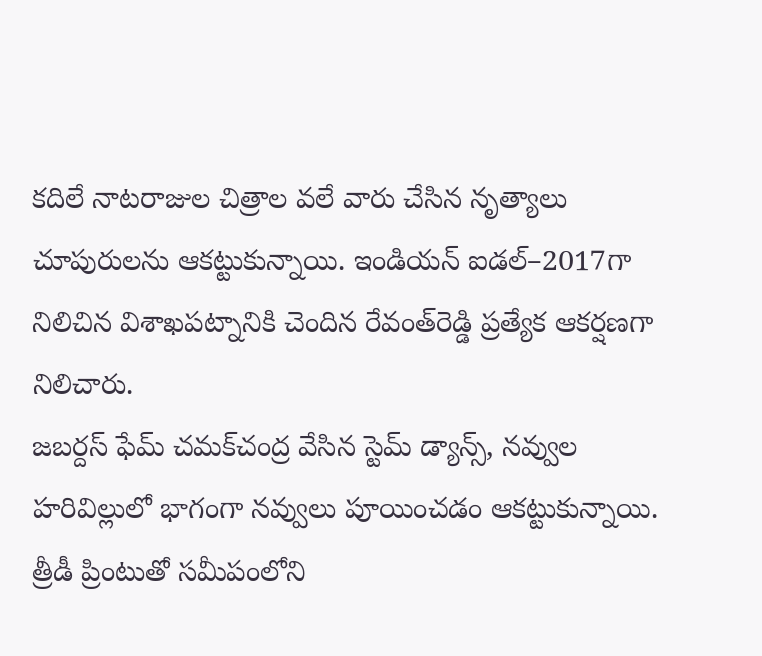కదిలే నాటరాజుల చిత్రాల వలే వారు చేసిన నృత్యాలు చూపురులను ఆకట్టుకున్నాయి. ఇండియన్‌ ఐడల్‌–2017గా నిలిచిన విశాఖపట్నానికి చెందిన రేవంత్‌రెడ్డి ప్రత్యేక ఆకర్షణగా నిలిచారు.
జబర్దస్‌ ఫేమ్‌ చమక్‌చంద్ర వేసిన స్టెమ్‌ డ్యాన్స్, నవ్వుల హరివిల్లులో భాగంగా నవ్వులు పూయించడం ఆకట్టుకున్నాయి. త్రీడీ ప్రింటుతో సమీపంలోని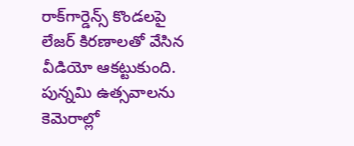రాక్‌గార్డెన్స్‌ కొండలపై లేజర్‌ కిరణాలతో వేసిన వీడియో ఆకట్టుకుంది. పున్నమి ఉత్సవాలను కెమెరాల్లో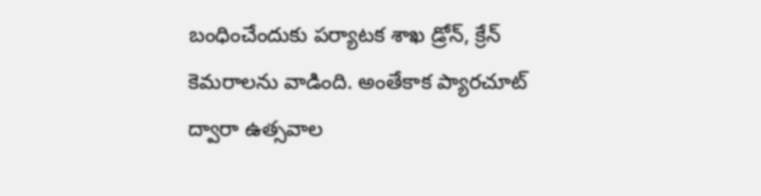బంధించేందుకు పర్యాటక శాఖ డ్రోన్, క్రేన్‌ కెమరాలను వాడింది. అంతేకాక ప్యారచూట్‌ ద్వారా ఉత్సవాల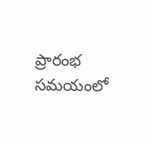ప్రారంభ సమయంలో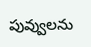పువ్వులను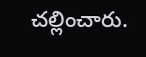చల్లించారు.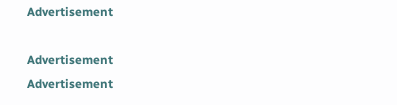Advertisement

Advertisement
Advertisement